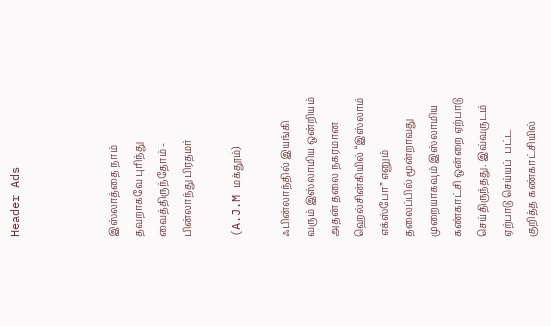Header Ads



இஸ்லாத்தை நாம் தவறாகவே புரிந்து வைத்திருந்தோம் - பின்லாந்து பிரதமர்

(A.J.M மக்தூம்)

ஃபின்லாந்தில் இயங்கி வரும் இஸ்லாமிய ஒன்றியம் அதன் தலை நகரமான ஹெல்சின்கியில் “இஸ்லாம் எக்ஸ்போ” எனும் தலைப்பில் மூன்றாவது முறையாகவும் இஸ்லாமிய கண்காட்சி ஒன்றை ஏற்பாடு செய்திருந்தது. இவ்வருடம் ஏற்பாடு செய்யப்  பட்ட குறித்த கண்காட்சியில்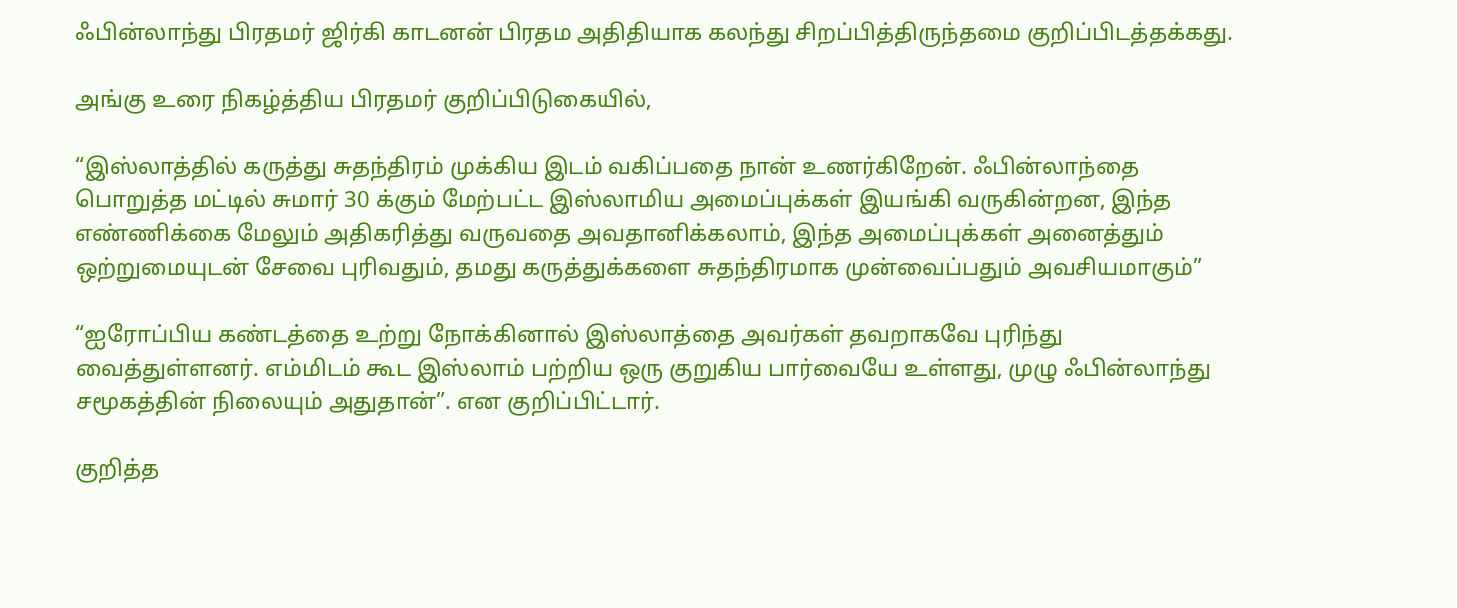ஃபின்லாந்து பிரதமர் ஜிர்கி காடனன் பிரதம அதிதியாக கலந்து சிறப்பித்திருந்தமை குறிப்பிடத்தக்கது.

அங்கு உரை நிகழ்த்திய பிரதமர் குறிப்பிடுகையில்,

“இஸ்லாத்தில் கருத்து சுதந்திரம் முக்கிய இடம் வகிப்பதை நான் உணர்கிறேன். ஃபின்லாந்தை பொறுத்த மட்டில் சுமார் 30 க்கும் மேற்பட்ட இஸ்லாமிய அமைப்புக்கள் இயங்கி வருகின்றன, இந்த எண்ணிக்கை மேலும் அதிகரித்து வருவதை அவதானிக்கலாம், இந்த அமைப்புக்கள் அனைத்தும் ஒற்றுமையுடன் சேவை புரிவதும், தமது கருத்துக்களை சுதந்திரமாக முன்வைப்பதும் அவசியமாகும்”

“ஐரோப்பிய கண்டத்தை உற்று நோக்கினால் இஸ்லாத்தை அவர்கள் தவறாகவே புரிந்து வைத்துள்ளனர். எம்மிடம் கூட இஸ்லாம் பற்றிய ஒரு குறுகிய பார்வையே உள்ளது, முழு ஃபின்லாந்து சமூகத்தின் நிலையும் அதுதான்”. என குறிப்பிட்டார்.

குறித்த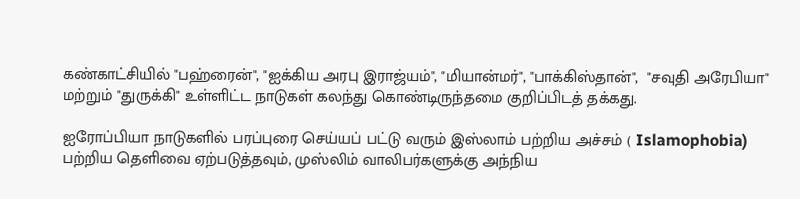கண்காட்சியில் "பஹ்ரைன்", "ஐக்கிய அரபு இராஜ்யம்", "மியான்மர்", "பாக்கிஸ்தான்",  "சவுதி அரேபியா" மற்றும் "துருக்கி" உள்ளிட்ட நாடுகள் கலந்து கொண்டிருந்தமை குறிப்பிடத் தக்கது.

ஐரோப்பியா நாடுகளில் பரப்புரை செய்யப் பட்டு வரும் இஸ்லாம் பற்றிய அச்சம் ( Islamophobia) பற்றிய தெளிவை ஏற்படுத்தவும், முஸ்லிம் வாலிபர்களுக்கு அந்நிய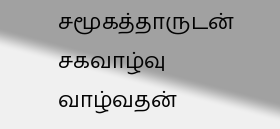சமூகத்தாருடன் சகவாழ்வு வாழ்வதன்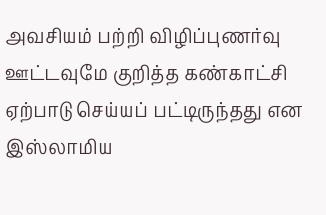அவசியம் பற்றி விழிப்புணர்வு ஊட்டவுமே குறித்த கண்காட்சி ஏற்பாடு செய்யப் பட்டிருந்தது என இஸ்லாமிய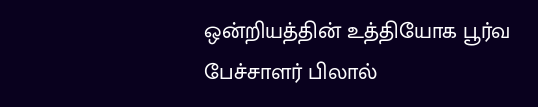ஒன்றியத்தின் உத்தியோக பூர்வ பேச்சாளர் பிலால்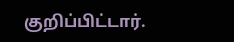குறிப்பிட்டார்.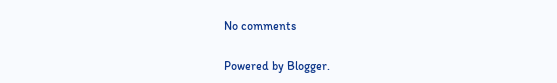No comments

Powered by Blogger.